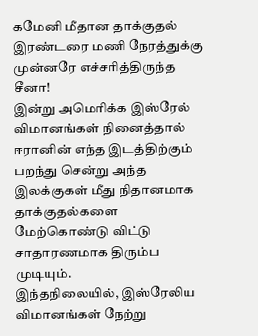கமேனி மீதான தாக்குதல் இரண்டரை மணி நேரத்துக்கு முன்னரே எச்சரித்திருந்த சீனா!
இன்று அமெரிக்க இஸ்ரேல் விமானங்கள் நினைத்தால் ஈரானின் எந்த இடத்திற்கும் பறந்து சென்று அந்த இலக்குகள் மீது நிதானமாக தாக்குதல்களை மேற்கொண்டு விட்டு சாதாரணமாக திரும்ப முடியும்.
இந்தநிலையில், இஸ்ரேலிய விமானங்கள் நேற்று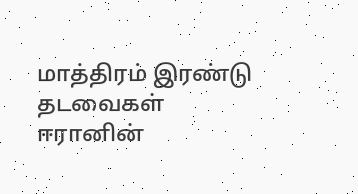மாத்திரம் இரண்டு தடவைகள் ஈரானின்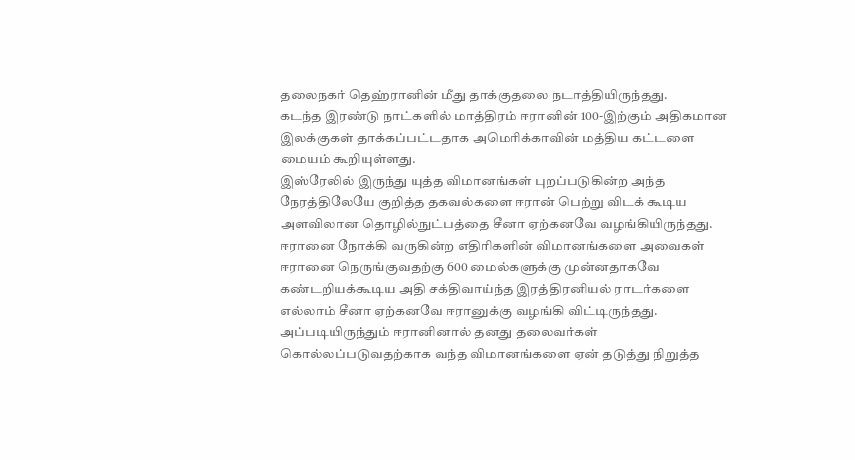தலைநகர் தெஹ்ரானின் மீது தாக்குதலை நடாத்தியிருந்தது.
கடந்த இரண்டு நாட்களில் மாத்திரம் ஈரானின் 100-இற்கும் அதிகமான இலக்குகள் தாக்கப்பட்டதாக அமெரிக்காவின் மத்திய கட்டளை மையம் கூறியுள்ளது.
இஸ்ரேலில் இருந்து யுத்த விமானங்கள் புறப்படுகின்ற அந்த நேரத்திலேயே குறித்த தகவல்களை ஈரான் பெற்று விடக் கூடிய அளவிலான தொழில்நுட்பத்தை சீனா ஏற்கனவே வழங்கியிருந்தது.
ஈரானை நோக்கி வருகின்ற எதிரிகளின் விமானங்களை அவைகள் ஈரானை நெருங்குவதற்கு 600 மைல்களுக்கு முன்னதாகவே கண்டறியக்கூடிய அதி சக்திவாய்ந்த இரத்திரனியல் ராடர்களை எல்லாம் சீனா ஏற்கனவே ஈரானுக்கு வழங்கி விட்டிருந்தது.
அப்படியிருந்தும் ஈரானினால் தனது தலைவர்கள் கொல்லப்படுவதற்காக வந்த விமானங்களை ஏன் தடுத்து நிறுத்த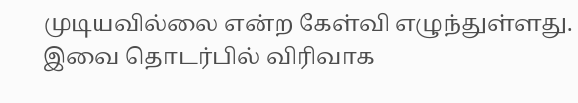முடியவில்லை என்ற கேள்வி எழுந்துள்ளது.
இவை தொடர்பில் விரிவாக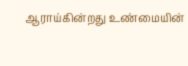ஆராய்கின்றது உண்மையின்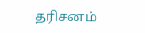தரிசனம்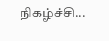நிகழ்ச்சி...